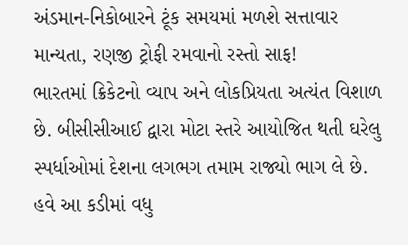અંડમાન-નિકોબારને ટૂંક સમયમાં મળશે સત્તાવાર માન્યતા, રણજી ટ્રોફી રમવાનો રસ્તો સાફ!
ભારતમાં ક્રિકેટનો વ્યાપ અને લોકપ્રિયતા અત્યંત વિશાળ છે. બીસીસીઆઈ દ્વારા મોટા સ્તરે આયોજિત થતી ઘરેલુ સ્પર્ધાઓમાં દેશના લગભગ તમામ રાજ્યો ભાગ લે છે. હવે આ કડીમાં વધુ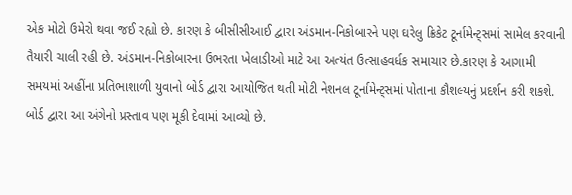એક મોટો ઉમેરો થવા જઈ રહ્યો છે. કારણ કે બીસીસીઆઈ દ્વારા અંડમાન-નિકોબારને પણ ઘરેલુ ક્રિકેટ ટૂર્નામેન્ટ્સમાં સામેલ કરવાની તૈયારી ચાલી રહી છે. અંડમાન-નિકોબારના ઉભરતા ખેલાડીઓ માટે આ અત્યંત ઉત્સાહવર્ધક સમાચાર છે.કારણ કે આગામી સમયમાં અહીંના પ્રતિભાશાળી યુવાનો બોર્ડ દ્વારા આયોજિત થતી મોટી નેશનલ ટૂર્નામેન્ટ્સમાં પોતાના કૌશલ્યનું પ્રદર્શન કરી શકશે. બોર્ડ દ્વારા આ અંગેનો પ્રસ્તાવ પણ મૂકી દેવામાં આવ્યો છે.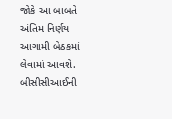જોકે આ બાબતે અંતિમ નિર્ણય આગામી બેઠકમાં લેવામાં આવશે.
બીસીસીઆઈની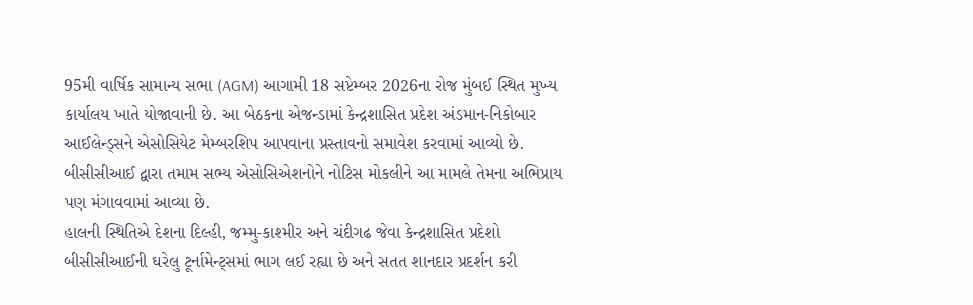95મી વાર્ષિક સામાન્ય સભા (AGM) આગામી 18 સપ્ટેમ્બર 2026ના રોજ મુંબઈ સ્થિત મુખ્ય કાર્યાલય ખાતે યોજાવાની છે. આ બેઠકના એજન્ડામાં કેન્દ્રશાસિત પ્રદેશ અંડમાન-નિકોબાર આઈલેન્ડ્સને એસોસિયેટ મેમ્બરશિપ આપવાના પ્રસ્તાવનો સમાવેશ કરવામાં આવ્યો છે. બીસીસીઆઈ દ્વારા તમામ સભ્ય એસોસિએશનોને નોટિસ મોકલીને આ મામલે તેમના અભિપ્રાય પણ મંગાવવામાં આવ્યા છે.
હાલની સ્થિતિએ દેશના દિલ્હી, જમ્મુ-કાશ્મીર અને ચંદીગઢ જેવા કેન્દ્રશાસિત પ્રદેશો બીસીસીઆઈની ઘરેલુ ટૂર્નામેન્ટ્સમાં ભાગ લઈ રહ્યા છે અને સતત શાનદાર પ્રદર્શન કરી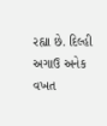રહ્યા છે. દિલ્હી અગાઉ અનેક વખત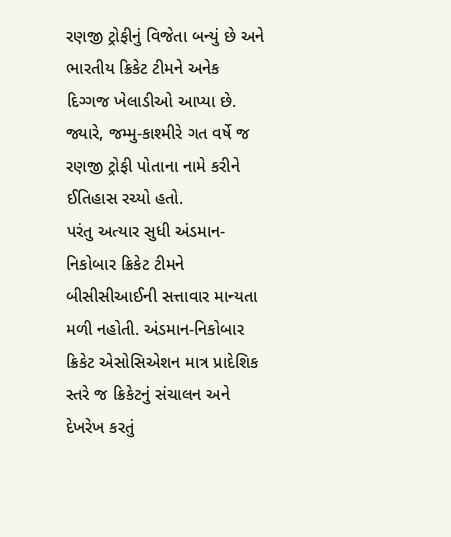રણજી ટ્રોફીનું વિજેતા બન્યું છે અને ભારતીય ક્રિકેટ ટીમને અનેક દિગ્ગજ ખેલાડીઓ આપ્યા છે. જ્યારે, જમ્મુ-કાશ્મીરે ગત વર્ષે જ રણજી ટ્રોફી પોતાના નામે કરીને ઈતિહાસ રચ્યો હતો.
પરંતુ અત્યાર સુધી અંડમાન-નિકોબાર ક્રિકેટ ટીમને બીસીસીઆઈની સત્તાવાર માન્યતા મળી નહોતી. અંડમાન-નિકોબાર ક્રિકેટ એસોસિએશન માત્ર પ્રાદેશિક સ્તરે જ ક્રિકેટનું સંચાલન અને દેખરેખ કરતું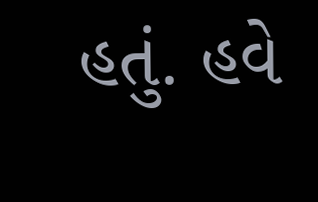હતું. હવે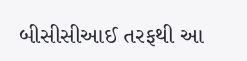બીસીસીઆઈ તરફથી આ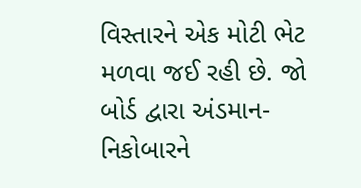વિસ્તારને એક મોટી ભેટ મળવા જઈ રહી છે. જો બોર્ડ દ્વારા અંડમાન-નિકોબારને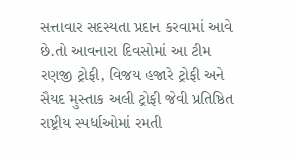સત્તાવાર સદસ્યતા પ્રદાન કરવામાં આવે છે.તો આવનારા દિવસોમાં આ ટીમ રણજી ટ્રોફી, વિજય હજારે ટ્રોફી અને સૈયદ મુસ્તાક અલી ટ્રોફી જેવી પ્રતિષ્ઠિત રાષ્ટ્રીય સ્પર્ધાઓમાં રમતી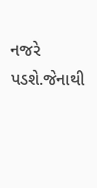નજરે પડશે.જેનાથી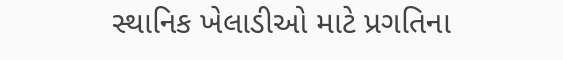સ્થાનિક ખેલાડીઓ માટે પ્રગતિના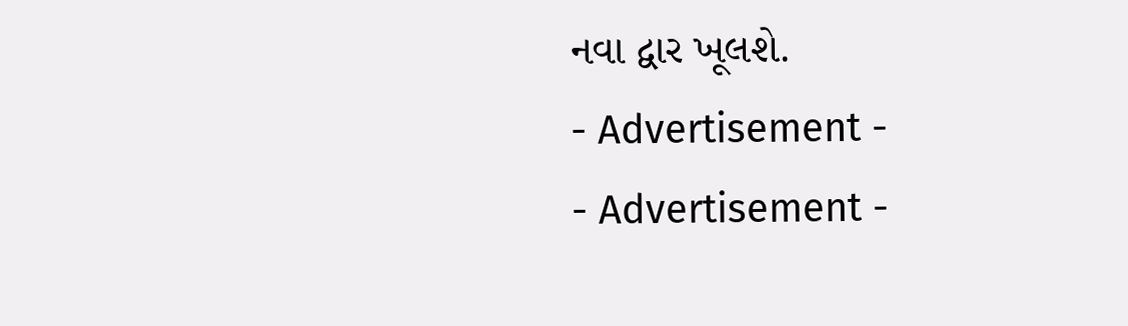નવા દ્વાર ખૂલશે.
- Advertisement -
- Advertisement -